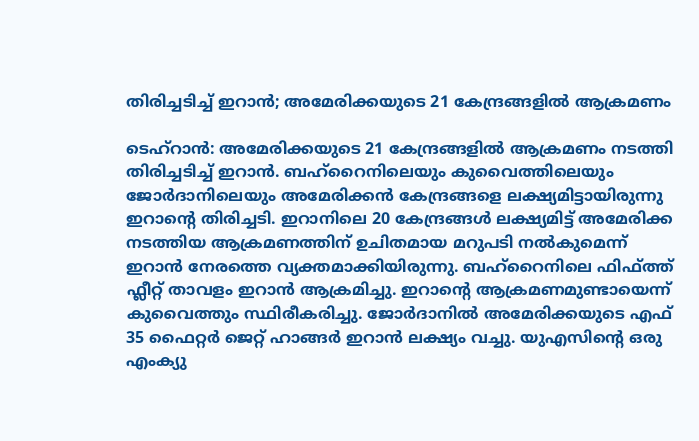തിരിച്ചടിച്ച് ഇറാൻ; അമേരിക്കയുടെ 21 കേന്ദ്രങ്ങളിൽ ആക്രമണം

ടെഹ്റാൻ: അമേരിക്കയുടെ 21 കേന്ദ്രങ്ങളിൽ ആക്രമണം നടത്തി തിരിച്ചടിച്ച് ഇറാൻ. ബഹ്‌റൈനിലെയും കുവൈത്തിലെയും ജോർദാനിലെയും അമേരിക്കൻ കേന്ദ്രങ്ങളെ ലക്ഷ്യമിട്ടായിരുന്നു ഇറാന്‍റെ തിരിച്ചടി. ഇറാനിലെ 20 കേന്ദ്രങ്ങൾ ലക്ഷ്യമിട്ട് അമേരിക്ക നടത്തിയ ആക്രമണത്തിന് ഉചിതമായ മറുപടി നൽകുമെന്ന് ഇറാൻ നേരത്തെ വ്യക്തമാക്കിയിരുന്നു. ബഹ്‌റൈനിലെ ഫിഫ്ത്ത് ഫ്ലീറ്റ് താവളം ഇറാൻ ആക്രമിച്ചു. ഇറാന്‍റെ ആക്രമണമുണ്ടായെന്ന് കുവൈത്തും സ്ഥിരീകരിച്ചു. ജോർദാനിൽ അമേരിക്കയുടെ എഫ് 35 ഫൈറ്റർ ജെറ്റ് ഹാങ്ങർ ഇറാൻ ലക്ഷ്യം വച്ചു. യുഎസിന്‍റെ ഒരു എംക്യു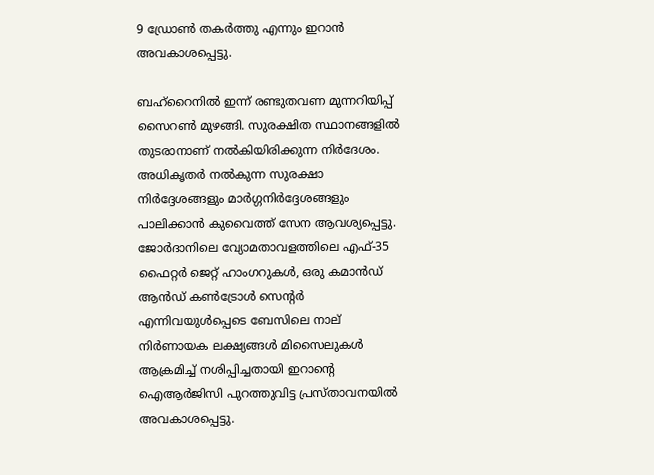9 ഡ്രോൺ തകർത്തു എന്നും ഇറാൻ അവകാശപ്പെട്ടു.

ബഹ്‌റൈനിൽ ഇന്ന് രണ്ടുതവണ മുന്നറിയിപ്പ് സൈറണ്‍ മുഴങ്ങി. സുരക്ഷിത സ്ഥാനങ്ങളിൽ തുടരാനാണ് നൽകിയിരിക്കുന്ന നിർദേശം. അധികൃതർ നൽകുന്ന സുരക്ഷാ നിർദ്ദേശങ്ങളും മാർഗ്ഗനിർദ്ദേശങ്ങളും പാലിക്കാൻ കുവൈത്ത് സേന ആവശ്യപ്പെട്ടു. ജോർദാനിലെ വ്യോമതാവളത്തിലെ എഫ്-35 ഫൈറ്റർ ജെറ്റ് ഹാംഗറുകൾ, ഒരു കമാൻഡ് ആൻഡ് കൺട്രോൾ സെന്റർ എന്നിവയുൾപ്പെടെ ബേസിലെ നാല് നിർണായക ലക്ഷ്യങ്ങൾ മിസൈലുകൾ ആക്രമിച്ച് നശിപ്പിച്ചതായി ഇറാന്‍റെ ഐആർജിസി പുറത്തുവിട്ട പ്രസ്താവനയിൽ അവകാശപ്പെട്ടു.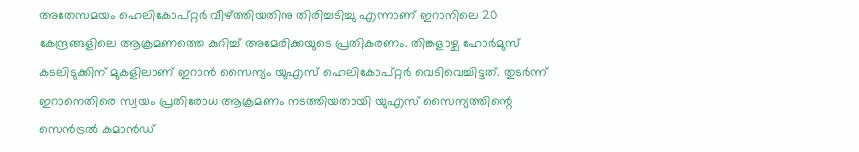അതേസമയം ഹെലികോപ്റ്റർ വീഴ്ത്തിയതിനു തിരിച്ചടിച്ചു എന്നാണ് ഇറാനിലെ 20 കേന്ദ്രങ്ങളിലെ ആക്രമണത്തെ കുറിച്ച് അമേരിക്കയുടെ പ്രതികരണം. തിങ്കളാഴ്ച ഹോർമുസ് കടലിടുക്കിന് മുകളിലാണ് ഇറാൻ സൈന്യം യുഎസ് ഹെലികോപ്റ്റർ വെടിവെച്ചിട്ടത്. തുടർന്ന് ഇറാനെതിരെ സ്വയം പ്രതിരോധ ആക്രമണം നടത്തിയതായി യുഎസ് സൈന്യത്തിന്റെ സെൻട്രൽ കമാൻഡ്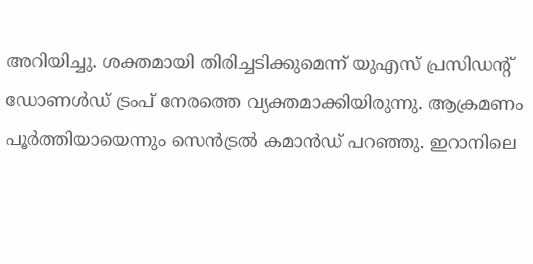അറിയിച്ചു. ശക്തമായി തിരിച്ചടിക്കുമെന്ന് യുഎസ് പ്രസിഡന്‍റ് ഡോണൾഡ് ട്രംപ് നേരത്തെ വ്യക്തമാക്കിയിരുന്നു. ആക്രമണം പൂർത്തിയായെന്നും സെൻട്രൽ കമാൻഡ് പറഞ്ഞു. ഇറാനിലെ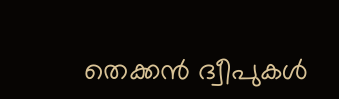തെക്കൻ ദ്വീപുകൾ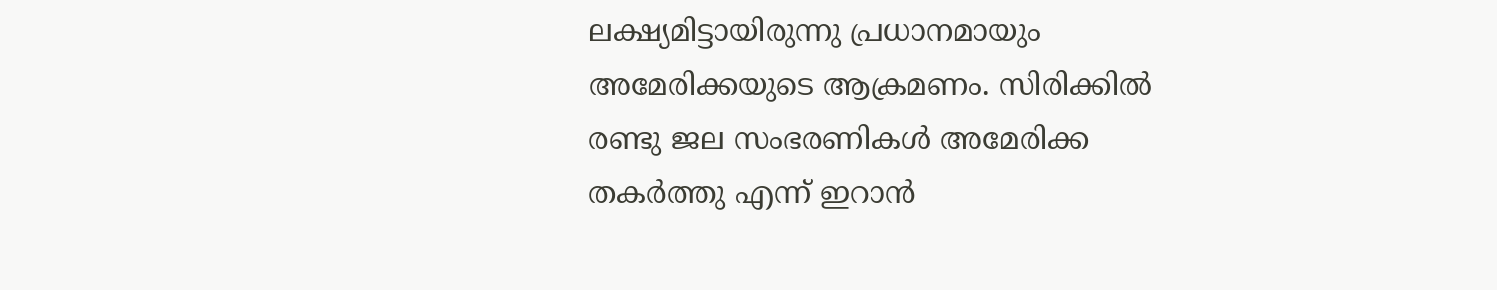ലക്ഷ്യമിട്ടായിരുന്നു പ്രധാനമായും അമേരിക്കയുടെ ആക്രമണം. സിരിക്കിൽ രണ്ടു ജല സംഭരണികൾ അമേരിക്ക തകർത്തു എന്ന് ഇറാൻ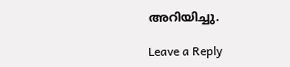അറിയിച്ചു.

Leave a Reply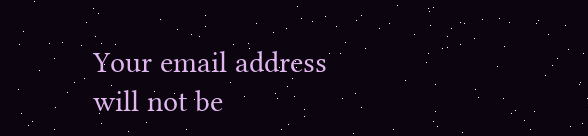Your email address will not be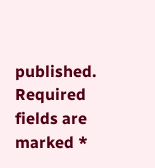published. Required fields are marked *